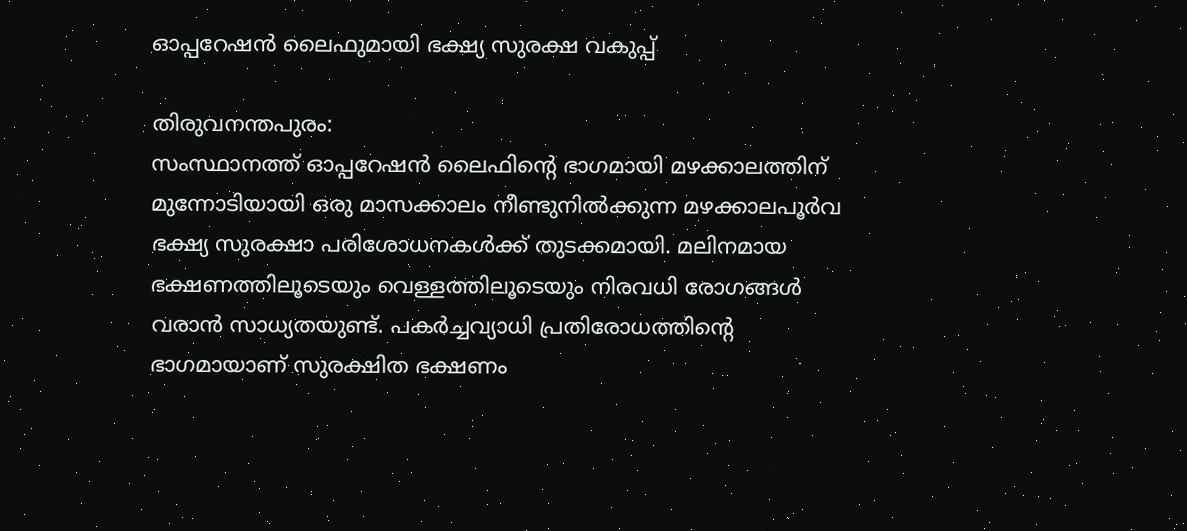ഓപ്പറേഷന്‍ ലൈഫുമായി ഭക്ഷ്യ സുരക്ഷ വകുപ്പ്

തിരുവനന്തപുരം:
സംസ്ഥാനത്ത് ഓപ്പറേഷന്‍ ലൈഫിന്റെ ഭാഗമായി മഴക്കാലത്തിന് മുന്നോടിയായി ഒരു മാസക്കാലം നീണ്ടുനിൽക്കുന്ന മഴക്കാലപൂര്‍വ ഭക്ഷ്യ സുരക്ഷാ പരിശോധനകള്‍ക്ക് തുടക്കമായി. മലിനമായ ഭക്ഷണത്തിലൂടെയും വെള്ളത്തിലൂടെയും നിരവധി രോഗങ്ങള്‍ വരാന്‍ സാധ്യതയുണ്ട്. പകര്‍ച്ചവ്യാധി പ്രതിരോധത്തിന്റെ ഭാഗമായാണ് സുരക്ഷിത ഭക്ഷണം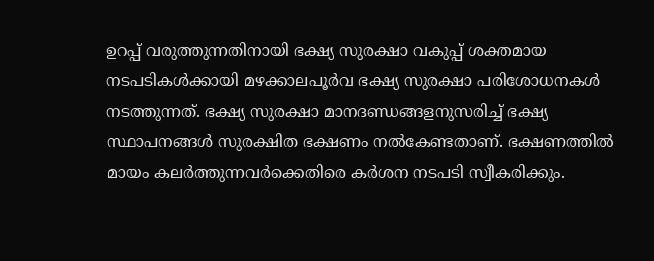ഉറപ്പ് വരുത്തുന്നതിനായി ഭക്ഷ്യ സുരക്ഷാ വകുപ്പ് ശക്തമായ നടപടികള്‍ക്കായി മഴക്കാലപൂര്‍വ ഭക്ഷ്യ സുരക്ഷാ പരിശോധനകള്‍ നടത്തുന്നത്. ഭക്ഷ്യ സുരക്ഷാ മാനദണ്ഡങ്ങളനുസരിച്ച്‌ ഭക്ഷ്യ സ്ഥാപനങ്ങള്‍ സുരക്ഷിത ഭക്ഷണം നല്‍കേണ്ടതാണ്. ഭക്ഷണത്തില്‍ മായം കലര്‍ത്തുന്നവര്‍ക്കെതിരെ കര്‍ശന നടപടി സ്വീകരിക്കും.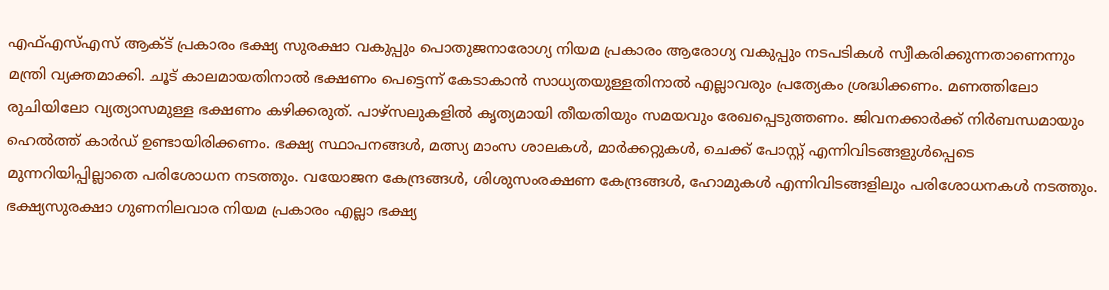എഫ്‌എസ്‌എസ് ആക്‌ട് പ്രകാരം ഭക്ഷ്യ സുരക്ഷാ വകുപ്പും പൊതുജനാരോഗ്യ നിയമ പ്രകാരം ആരോഗ്യ വകുപ്പും നടപടികള്‍ സ്വീകരിക്കുന്നതാണെന്നും മന്ത്രി വ്യക്തമാക്കി. ചൂട് കാലമായതിനാല്‍ ഭക്ഷണം പെട്ടെന്ന് കേടാകാന്‍ സാധ്യതയുള്ളതിനാല്‍ എല്ലാവരും പ്രത്യേകം ശ്രദ്ധിക്കണം. മണത്തിലോ രുചിയിലോ വ്യത്യാസമുള്ള ഭക്ഷണം കഴിക്കരുത്. പാഴ്‌സലുകളില്‍ കൃത്യമായി തീയതിയും സമയവും രേഖപ്പെടുത്തണം. ജിവനക്കാര്‍ക്ക് നിര്‍ബന്ധമായും ഹെല്‍ത്ത് കാര്‍ഡ് ഉണ്ടായിരിക്കണം. ഭക്ഷ്യ സ്ഥാപനങ്ങള്‍, മത്സ്യ മാംസ ശാലകള്‍, മാര്‍ക്കറ്റുകള്‍, ചെക്ക് പോസ്റ്റ് എന്നിവിടങ്ങളുള്‍പ്പെടെ മുന്നറിയിപ്പില്ലാതെ പരിശോധന നടത്തും. വയോജന കേന്ദ്രങ്ങള്‍, ശിശുസംരക്ഷണ കേന്ദ്രങ്ങള്‍, ഹോമുകള്‍ എന്നിവിടങ്ങളിലും പരിശോധനകള്‍ നടത്തും. ഭക്ഷ്യസുരക്ഷാ ഗുണനിലവാര നിയമ പ്രകാരം എല്ലാ ഭക്ഷ്യ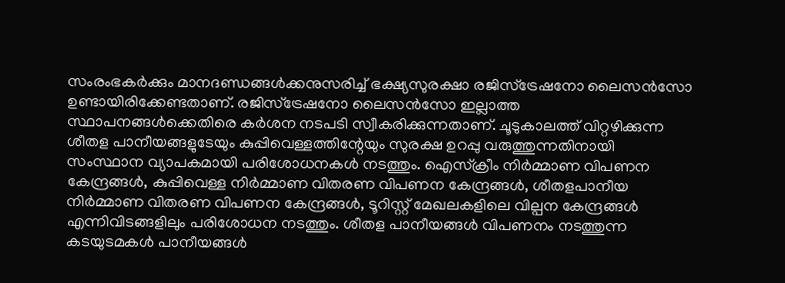സംരംഭകര്‍ക്കും മാനദണ്ഡങ്ങള്‍ക്കനുസരിച്ച്‌ ഭക്ഷ്യസുരക്ഷാ രജിസ്‌ട്രേഷനോ ലൈസന്‍സോ ഉണ്ടായിരിക്കേണ്ടതാണ്. രജിസ്‌ട്രേഷനോ ലൈസന്‍സോ ഇല്ലാത്ത സ്ഥാപനങ്ങള്‍ക്കെതിരെ കര്‍ശന നടപടി സ്വീകരിക്കുന്നതാണ്. ചൂടുകാലത്ത് വിറ്റഴിക്കുന്ന ശീതള പാനീയങ്ങളുടേയും കുപ്പിവെള്ളത്തിന്റേയും സുരക്ഷ ഉറപ്പു വരുത്തുന്നതിനായി സംസ്ഥാന വ്യാപകമായി പരിശോധനകള്‍ നടത്തും. ഐസ്‌ക്രീം നിര്‍മ്മാണ വിപണന കേന്ദ്രങ്ങള്‍, കുപ്പിവെള്ള നിര്‍മ്മാണ വിതരണ വിപണന കേന്ദ്രങ്ങള്‍, ശീതളപാനീയ നിര്‍മ്മാണ വിതരണ വിപണന കേന്ദ്രങ്ങള്‍, ടൂറിസ്റ്റ് മേഖലകളിലെ വില്പന കേന്ദ്രങ്ങള്‍ എന്നിവിടങ്ങളിലും പരിശോധന നടത്തും. ശീതള പാനീയങ്ങള്‍ വിപണനം നടത്തുന്ന കടയുടമകള്‍ പാനീയങ്ങള്‍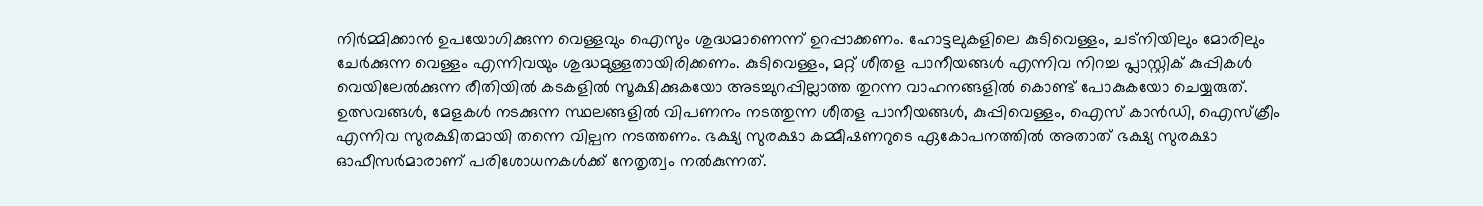നിര്‍മ്മിക്കാന്‍ ഉപയോഗിക്കുന്ന വെള്ളവും ഐസും ശുദ്ധമാണെന്ന് ഉറപ്പാക്കണം. ഹോട്ടലുകളിലെ കുടിവെള്ളം, ചട്‌നിയിലും മോരിലും ചേര്‍ക്കുന്ന വെള്ളം എന്നിവയും ശുദ്ധമുള്ളതായിരിക്കണം. കുടിവെള്ളം, മറ്റ് ശീതള പാനീയങ്ങള്‍ എന്നിവ നിറച്ച പ്ലാസ്റ്റിക് കുപ്പികള്‍ വെയിലേല്‍ക്കുന്ന രീതിയില്‍ കടകളില്‍ സൂക്ഷിക്കുകയോ അടച്ചുറപ്പില്ലാത്ത തുറന്ന വാഹനങ്ങളില്‍ കൊണ്ട് പോകുകയോ ചെയ്യരുത്. ഉത്സവങ്ങള്‍, മേളകള്‍ നടക്കുന്ന സ്ഥലങ്ങളില്‍ വിപണനം നടത്തുന്ന ശീതള പാനീയങ്ങള്‍, കുപ്പിവെള്ളം, ഐസ് കാന്‍ഡി, ഐസ്‌ക്രീം എന്നിവ സുരക്ഷിതമായി തന്നെ വില്പന നടത്തണം. ഭക്ഷ്യ സുരക്ഷാ കമ്മീഷണറുടെ ഏകോപനത്തില്‍ അതാത് ഭക്ഷ്യ സുരക്ഷാ ഓഫീസര്‍മാരാണ് പരിശോധനകള്‍ക്ക് നേതൃത്വം നല്‍കുന്നത്.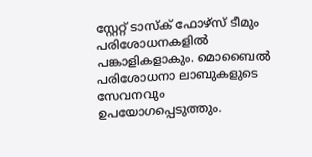സ്റ്റേറ്റ് ടാസ്‌ക് ഫോഴ്‌സ് ടീമും പരിശോധനകളില്‍ പങ്കാളികളാകും. മൊബൈല്‍ പരിശോധനാ ലാബുകളുടെ സേവനവും ഉപയോഗപ്പെടുത്തും.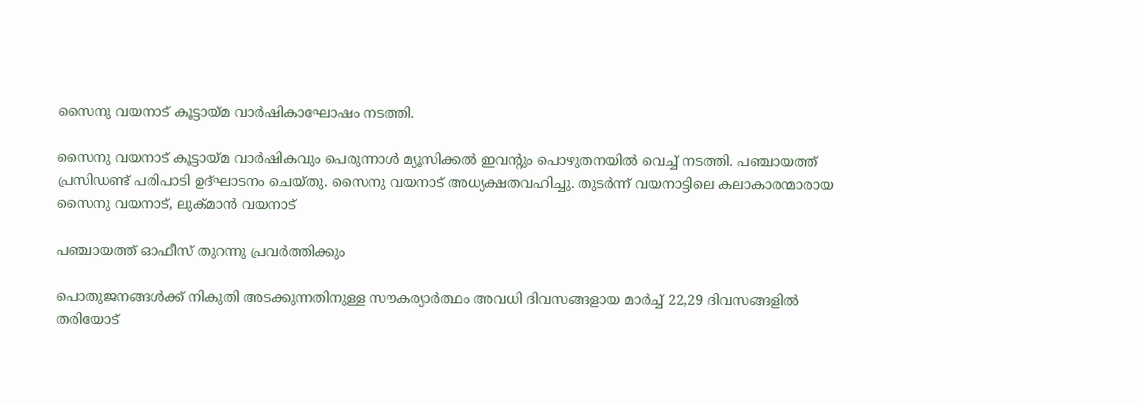സൈനു വയനാട് കൂട്ടായ്മ വാർഷികാഘോഷം നടത്തി.

സൈനു വയനാട് കൂട്ടായ്മ വാർഷികവും പെരുന്നാൾ മ്യൂസിക്കൽ ഇവന്റും പൊഴുതനയിൽ വെച്ച് നടത്തി. പഞ്ചായത്ത് പ്രസിഡണ്ട് പരിപാടി ഉദ്ഘാടനം ചെയ്തു. സൈനു വയനാട് അധ്യക്ഷതവഹിച്ചു. തുടർന്ന് വയനാട്ടിലെ കലാകാരന്മാരായ സൈനു വയനാട്, ലുക്മാൻ വയനാട്

പഞ്ചായത്ത് ഓഫീസ് തുറന്നു പ്രവർത്തിക്കും

പൊതുജനങ്ങൾക്ക് നികുതി അടക്കുന്നതിനുള്ള സൗകര്യാർത്ഥം അവധി ദിവസങ്ങളായ മാർച്ച് 22,29 ദിവസങ്ങളിൽ തരിയോട്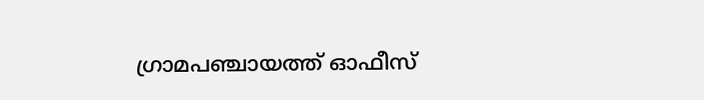ഗ്രാമപഞ്ചായത്ത് ഓഫീസ്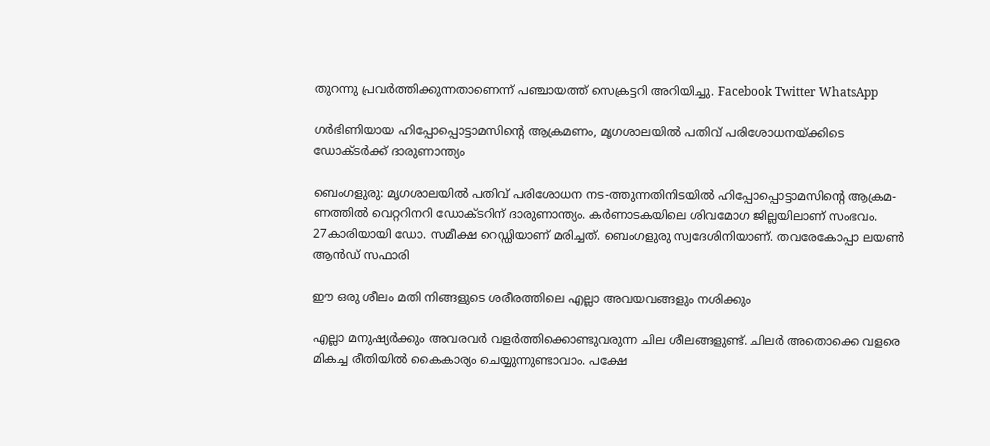തുറന്നു പ്രവർത്തിക്കുന്നതാണെന്ന് പഞ്ചായത്ത് സെക്രട്ടറി അറിയിച്ചു. Facebook Twitter WhatsApp

ഗർഭിണിയായ ഹിപ്പോപ്പൊട്ടാമസിന്റെ ആക്രമണം, മൃഗശാലയിൽ പതിവ് പരിശോധനയ്ക്കിടെ ഡോക്ടർക്ക് ദാരുണാന്ത്യം

ബെംഗളുരു: മൃഗശാലയിൽ പതിവ് പരിശോധന നട-ത്തുന്നതിനിടയിൽ ഹിപ്പോപ്പൊട്ടാമസിന്റെ ആക്രമ-ണത്തിൽ വെറ്ററിനറി ഡോക്ടറിന് ദാരുണാന്ത്യം. കർണാടകയിലെ ശിവമോഗ ജില്ലയിലാണ് സംഭവം. 27കാരിയായി ഡോ. സമീക്ഷ റെഡ്ഡിയാണ് മരിച്ചത്. ബെംഗളുരു സ്വദേശിനിയാണ്. തവരേകോപ്പാ ലയൺ ആൻഡ് സഫാരി

ഈ ഒരു ശീലം മതി നിങ്ങളുടെ ശരീരത്തിലെ എല്ലാ അവയവങ്ങളും നശിക്കും

എല്ലാ മനുഷ്യര്‍ക്കും അവരവര്‍ വളര്‍ത്തിക്കൊണ്ടുവരുന്ന ചില ശീലങ്ങളുണ്ട്. ചിലര്‍ അതൊക്കെ വളരെ മികച്ച രീതിയില്‍ കൈകാര്യം ചെയ്യുന്നുണ്ടാവാം. പക്ഷേ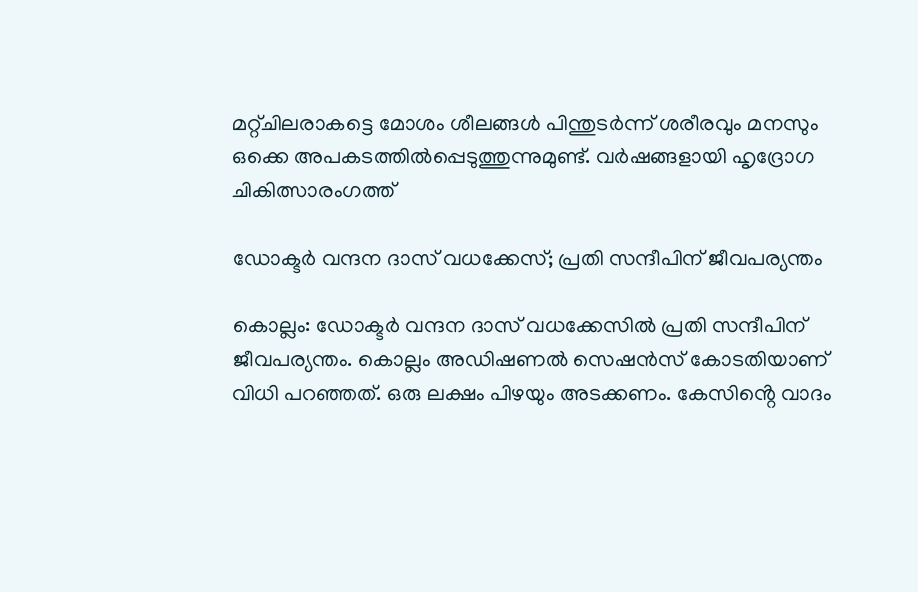മറ്റ്ചിലരാകട്ടെ മോശം ശീലങ്ങള്‍ പിന്തുടര്‍ന്ന് ശരീരവും മനസും ഒക്കെ അപകടത്തില്‍പ്പെടുത്തുന്നുമുണ്ട്. വര്‍ഷങ്ങളായി ഹൃദ്രോഗ ചികിത്സാരംഗത്ത്

ഡോക്ടർ വന്ദന ദാസ് വധക്കേസ്; പ്രതി സന്ദീപിന് ജീവപര്യന്തം

കൊല്ലം: ഡോക്ടർ വന്ദന ദാസ് വധക്കേസിൽ പ്രതി സന്ദീപിന് ജീവപര്യന്തം. കൊല്ലം അഡിഷണൽ സെഷൻസ് കോടതിയാണ് വിധി പറഞ്ഞത്. ഒരു ലക്ഷം പിഴയും അടക്കണം. കേസിൻ്റെ വാദം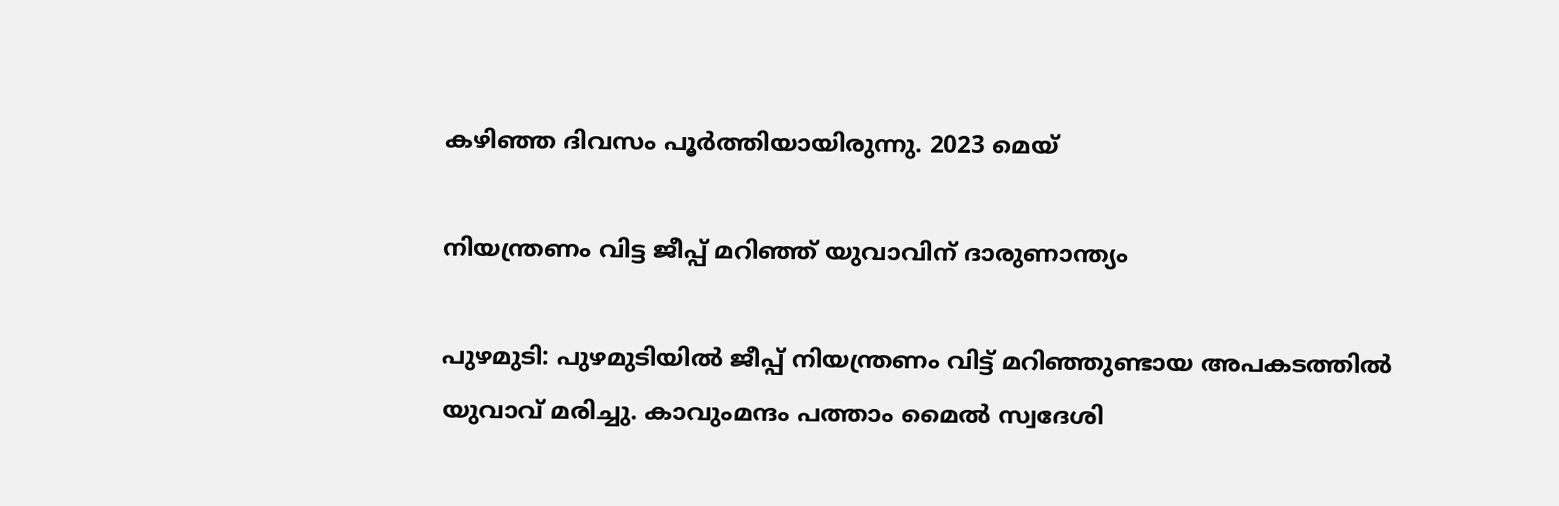കഴിഞ്ഞ ദിവസം പൂർത്തിയായിരുന്നു. 2023 മെയ്

നിയന്ത്രണം വിട്ട ജീപ്പ് മറിഞ്ഞ് യുവാവിന് ദാരുണാന്ത്യം

പുഴമുടി: പുഴമുടിയിൽ ജീപ്പ് നിയന്ത്രണം വിട്ട് മറിഞ്ഞുണ്ടായ അപകടത്തിൽ യുവാവ് മരിച്ചു. കാവുംമന്ദം പത്താം മൈൽ സ്വദേശി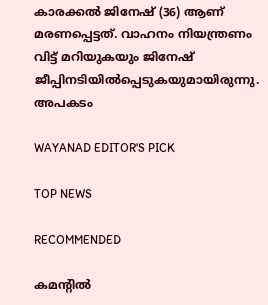കാരക്കൽ ജിനേഷ് (36) ആണ് മരണപ്പെട്ടത്. വാഹനം നിയന്ത്രണം വിട്ട് മറിയുകയും ജിനേഷ് ജീപ്പിനടിയിൽപ്പെടുകയുമായിരുന്നു. അപകടം

WAYANAD EDITOR'S PICK

TOP NEWS

RECOMMENDED

കമന്റിൽ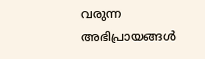വരുന്ന അഭിപ്രായങ്ങൾ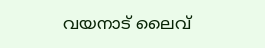വയനാട് ലൈവ്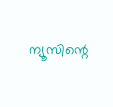ന്യൂസിന്റെ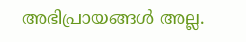അഭിപ്രായങ്ങൾ അല്ല.